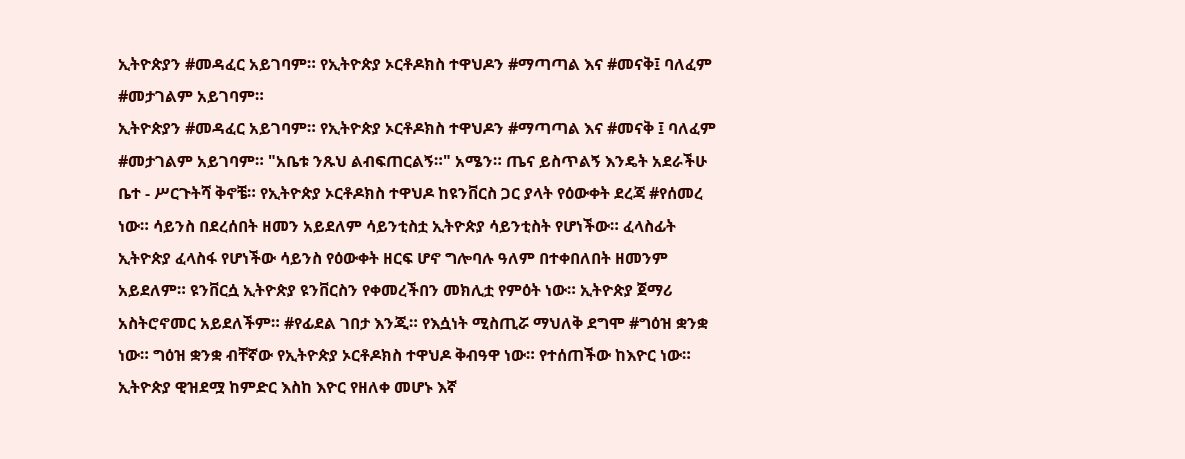ኢትዮጵያን #መዳፈር አይገባም። የኢትዮጵያ ኦርቶዶክስ ተዋህዶን #ማጣጣል እና #መናቅ፤ ባለፈም #መታገልም አይገባም።
ኢትዮጵያን #መዳፈር አይገባም። የኢትዮጵያ ኦርቶዶክስ ተዋህዶን #ማጣጣል እና #መናቅ ፤ ባለፈም #መታገልም አይገባም። "አቤቱ ንጹህ ልብፍጠርልኝ።" አሜን። ጤና ይስጥልኝ እንዴት አደራችሁ ቤተ - ሥርጉትሻ ቅኖቼ። የኢትዮጵያ ኦርቶዶክስ ተዋህዶ ከዩንቨርስ ጋር ያላት የዕውቀት ደረጃ #የሰመረ ነው። ሳይንስ በደረሰበት ዘመን አይደለም ሳይንቲስቷ ኢትዮጵያ ሳይንቲስት የሆነችው። ፈላስፊት ኢትዮጵያ ፈላስፋ የሆነችው ሳይንስ የዕውቀት ዘርፍ ሆኖ ግሎባሉ ዓለም በተቀበለበት ዘመንም አይደለም። ዩንቨርሷ ኢትዮጵያ ዩንቨርስን የቀመረችበን መክሊቷ የምዕት ነው። ኢትዮጵያ ጀማሪ አስትሮኖመር አይደለችም። #የፊደል ገበታ እንጂ። የእሷነት ሚስጢሯ ማህለቅ ደግሞ #ግዕዝ ቋንቋ ነው። ግዕዝ ቋንቋ ብቸኛው የኢትዮጵያ ኦርቶዶክስ ተዋህዶ ቅብዓዋ ነው። የተሰጠችው ከእዮር ነው። ኢትዮጵያ ዊዝደሟ ከምድር እስከ እዮር የዘለቀ መሆኑ እኛ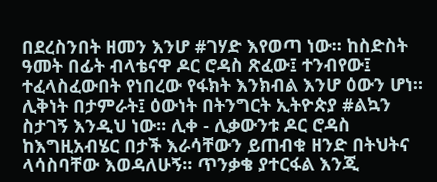በደረስንበት ዘመን እንሆ #ገሃድ እየወጣ ነው። ከስድስት ዓመት በፊት ብላቴናዋ ዶር ሮዳስ ጽፈው፤ ተንብየው፤ ተፈላስፈውበት የነበረው የፋክት እንክብል እንሆ ዕውን ሆነ። ሊቅነት በታምራት፤ ዕውነት በትንግርት ኢትዮጵያ #ልኳን ስታገኝ እንዲህ ነው። ሊቀ - ሊቃውንቱ ዶር ሮዳስ ከእግዚአብሄር በታች እራሳቸውን ይጠብቁ ዘንድ በትህትና ላሳስባቸው እወዳለሁኝ። ጥንቃቄ ያተርፋል እንጂ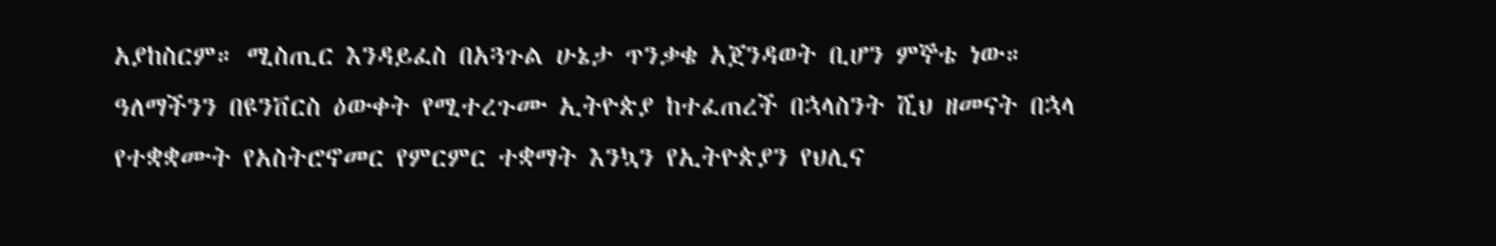አያከስርም። ሚስጢር እንዳይፈስ በአጓጉል ሁኔታ ጥንቃቄ አጀንዳወት ቢሆን ምኞቴ ነው። ዓለማችንን በዩንቨርስ ዕውቀት የሚተረጉሙ ኢትዮጵያ ከተፈጠረች በኋላስንት ሺህ ዘመናት በኋላ የተቋቋሙት የአስትሮኖመር የምርምር ተቋማት እንኳን የኢትዮጵያን የህሊና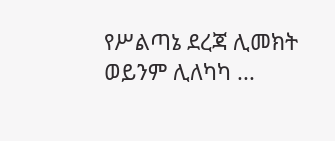የሥልጣኔ ደረጃ ሊመክት ወይንም ሊለካካ ...